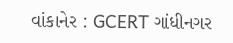વાંકાનેર : GCERT ગાંધીનગર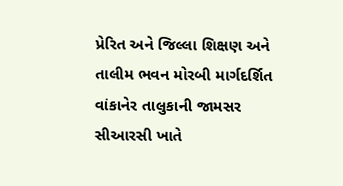પ્રેરિત અને જિલ્લા શિક્ષણ અને તાલીમ ભવન મોરબી માર્ગદર્શિત વાંકાનેર તાલુકાની જામસર સીઆરસી ખાતે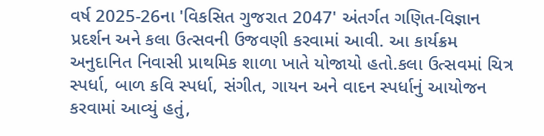વર્ષ 2025-26ના 'વિકસિત ગુજરાત 2047' અંતર્ગત ગણિત-વિજ્ઞાન પ્રદર્શન અને કલા ઉત્સવની ઉજવણી કરવામાં આવી. આ કાર્યક્રમ અનુદાનિત નિવાસી પ્રાથમિક શાળા ખાતે યોજાયો હતો.કલા ઉત્સવમાં ચિત્ર સ્પર્ધા, બાળ કવિ સ્પર્ધા, સંગીત, ગાયન અને વાદન સ્પર્ધાનું આયોજન કરવામાં આવ્યું હતું,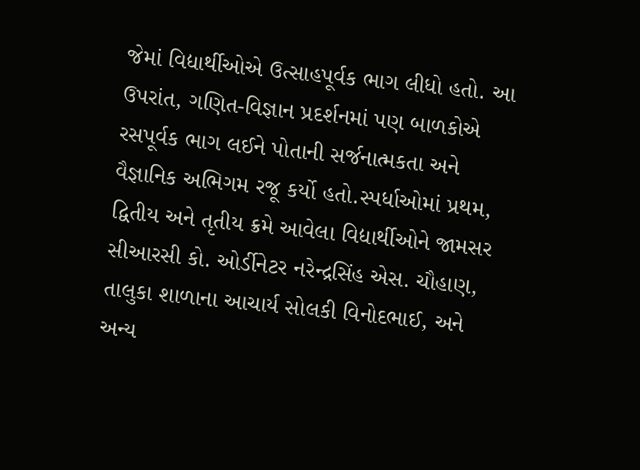જેમાં વિદ્યાર્થીઓએ ઉત્સાહપૂર્વક ભાગ લીધો હતો. આ ઉપરાંત, ગણિત-વિજ્ઞાન પ્રદર્શનમાં પણ બાળકોએ રસપૂર્વક ભાગ લઈને પોતાની સર્જનાત્મકતા અને વૈજ્ઞાનિક અભિગમ રજૂ કર્યો હતો.સ્પર્ધાઓમાં પ્રથમ, દ્વિતીય અને તૃતીય ક્રમે આવેલા વિદ્યાર્થીઓને જામસર સીઆરસી કો. ઓર્ડીનેટર નરેન્દ્રસિંહ એસ. ચૌહાણ, તાલુકા શાળાના આચાર્ય સોલકી વિનોદભાઈ, અને અન્ય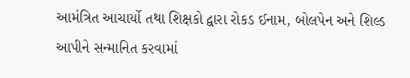આમંત્રિત આચાર્યો તથા શિક્ષકો દ્વારા રોકડ ઈનામ, બોલપેન અને શિલ્ડ આપીને સન્માનિત કરવામાં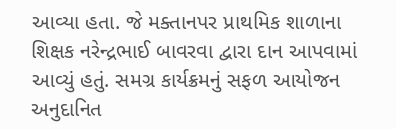આવ્યા હતા. જે મક્તાનપર પ્રાથમિક શાળાના શિક્ષક નરેન્દ્રભાઈ બાવરવા દ્વારા દાન આપવામાં આવ્યું હતું. સમગ્ર કાર્યક્રમનું સફળ આયોજન અનુદાનિત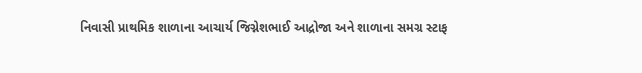નિવાસી પ્રાથમિક શાળાના આચાર્ય જિગ્નેશભાઈ આદ્રોજા અને શાળાના સમગ્ર સ્ટાફ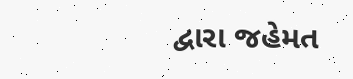દ્વારા જહેમત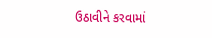ઉઠાવીને કરવામાં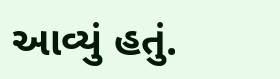આવ્યું હતું.